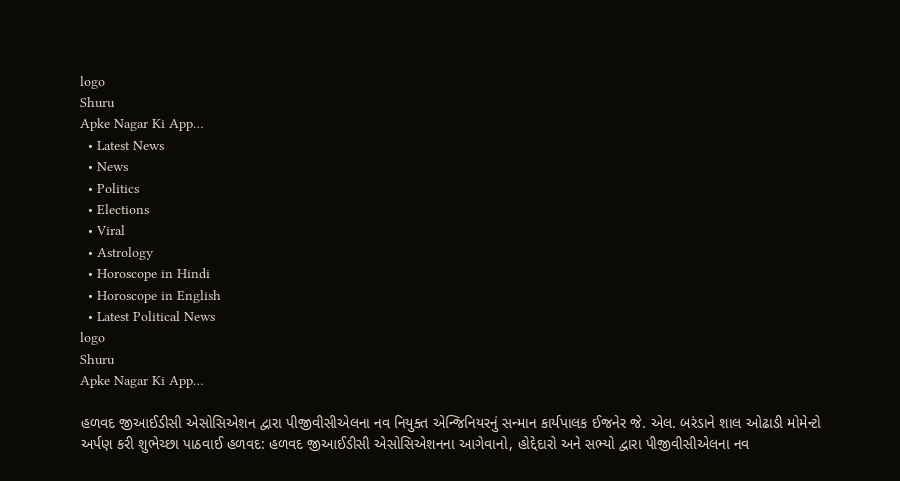logo
Shuru
Apke Nagar Ki App…
  • Latest News
  • News
  • Politics
  • Elections
  • Viral
  • Astrology
  • Horoscope in Hindi
  • Horoscope in English
  • Latest Political News
logo
Shuru
Apke Nagar Ki App…

હળવદ જીઆઈડીસી એસોસિએશન દ્વારા પીજીવીસીએલના નવ નિયુક્ત એન્જિનિયરનું સન્માન કાર્યપાલક ઈજનેર જે. એલ. બરંડાને શાલ ઓઢાડી મોમેન્ટો અર્પણ કરી શુભેચ્છા પાઠવાઈ હળવદ: હળવદ જીઆઈડીસી એસોસિએશનના આગેવાનો, હોદ્દેદારો અને સભ્યો દ્વારા પીજીવીસીએલના નવ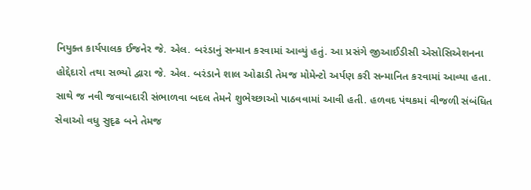નિયુક્ત કાર્યપાલક ઈજનેર જે. એલ. બરંડાનું સન્માન કરવામાં આવ્યું હતું. આ પ્રસંગે જીઆઈડીસી એસોસિએશનના હોદ્દેદારો તથા સભ્યો દ્વારા જે. એલ. બરંડાને શાલ ઓઢાડી તેમજ મોમેન્ટો અર્પણ કરી સન્માનિત કરવામાં આવ્યા હતા. સાથે જ નવી જવાબદારી સંભાળવા બદલ તેમને શુભેચ્છાઓ પાઠવવામાં આવી હતી. હળવદ પંથકમાં વીજળી સંબંધિત સેવાઓ વધુ સુદૃઢ બને તેમજ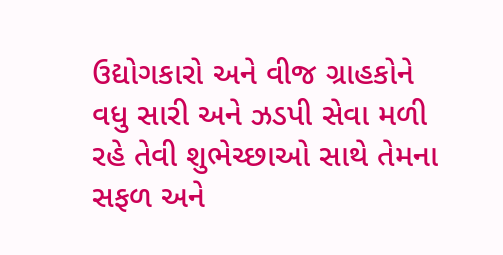ઉદ્યોગકારો અને વીજ ગ્રાહકોને વધુ સારી અને ઝડપી સેવા મળી રહે તેવી શુભેચ્છાઓ સાથે તેમના સફળ અને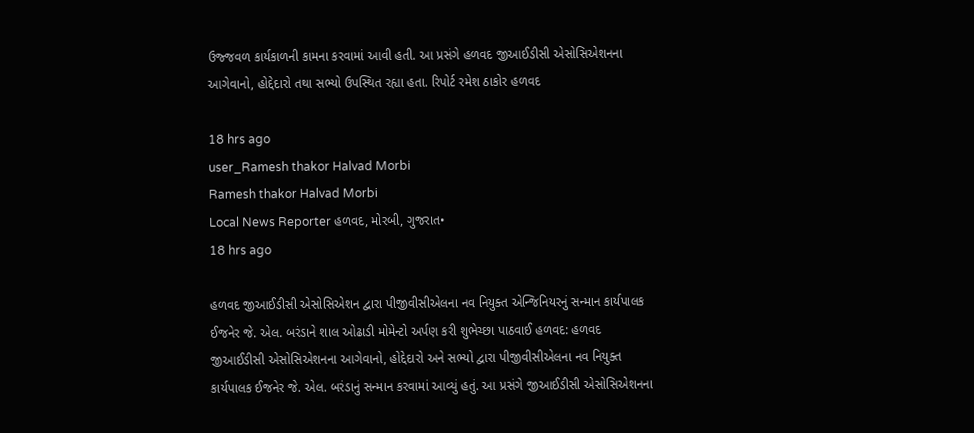ઉજ્જવળ કાર્યકાળની કામના કરવામાં આવી હતી. આ પ્રસંગે હળવદ જીઆઈડીસી એસોસિએશનના આગેવાનો, હોદ્દેદારો તથા સભ્યો ઉપસ્થિત રહ્યા હતા. રિપોર્ટ રમેશ ઠાકોર હળવદ

18 hrs ago
user_Ramesh thakor Halvad Morbi
Ramesh thakor Halvad Morbi
Local News Reporter હળવદ, મોરબી, ગુજરાત•
18 hrs ago

હળવદ જીઆઈડીસી એસોસિએશન દ્વારા પીજીવીસીએલના નવ નિયુક્ત એન્જિનિયરનું સન્માન કાર્યપાલક ઈજનેર જે. એલ. બરંડાને શાલ ઓઢાડી મોમેન્ટો અર્પણ કરી શુભેચ્છા પાઠવાઈ હળવદ: હળવદ જીઆઈડીસી એસોસિએશનના આગેવાનો, હોદ્દેદારો અને સભ્યો દ્વારા પીજીવીસીએલના નવ નિયુક્ત કાર્યપાલક ઈજનેર જે. એલ. બરંડાનું સન્માન કરવામાં આવ્યું હતું. આ પ્રસંગે જીઆઈડીસી એસોસિએશનના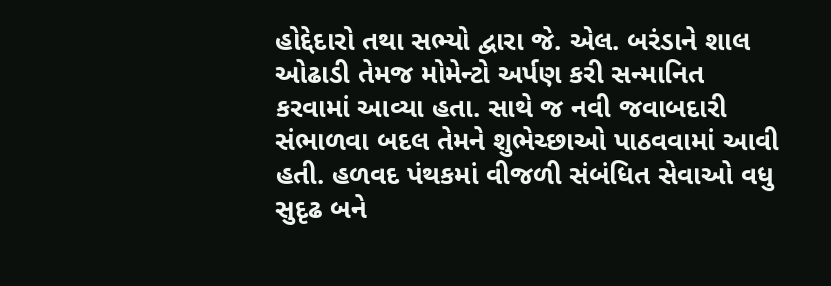હોદ્દેદારો તથા સભ્યો દ્વારા જે. એલ. બરંડાને શાલ ઓઢાડી તેમજ મોમેન્ટો અર્પણ કરી સન્માનિત કરવામાં આવ્યા હતા. સાથે જ નવી જવાબદારી સંભાળવા બદલ તેમને શુભેચ્છાઓ પાઠવવામાં આવી હતી. હળવદ પંથકમાં વીજળી સંબંધિત સેવાઓ વધુ સુદૃઢ બને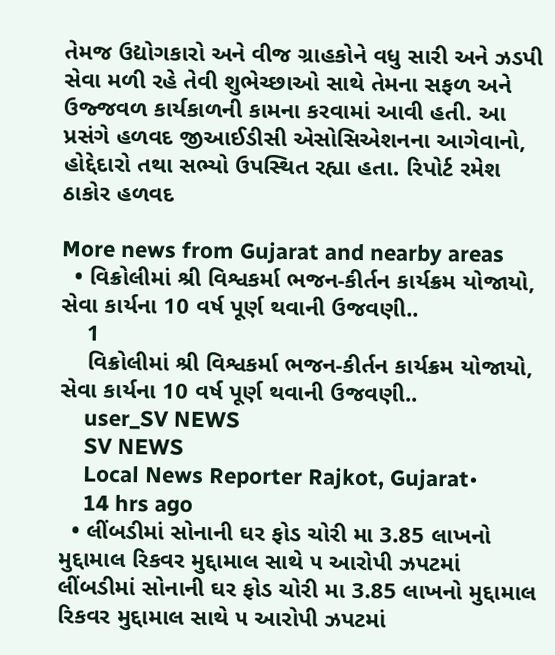તેમજ ઉદ્યોગકારો અને વીજ ગ્રાહકોને વધુ સારી અને ઝડપી સેવા મળી રહે તેવી શુભેચ્છાઓ સાથે તેમના સફળ અને ઉજ્જવળ કાર્યકાળની કામના કરવામાં આવી હતી. આ પ્રસંગે હળવદ જીઆઈડીસી એસોસિએશનના આગેવાનો, હોદ્દેદારો તથા સભ્યો ઉપસ્થિત રહ્યા હતા. રિપોર્ટ રમેશ ઠાકોર હળવદ

More news from Gujarat and nearby areas
  • વિક્રોલીમાં શ્રી વિશ્વકર્મા ભજન-કીર્તન કાર્યક્રમ યોજાયો, સેવા કાર્યના 10 વર્ષ પૂર્ણ થવાની ઉજવણી..
    1
    વિક્રોલીમાં શ્રી વિશ્વકર્મા ભજન-કીર્તન કાર્યક્રમ યોજાયો, સેવા કાર્યના 10 વર્ષ પૂર્ણ થવાની ઉજવણી..
    user_SV NEWS
    SV NEWS
    Local News Reporter Rajkot, Gujarat•
    14 hrs ago
  • લીંબડીમાં સોનાની ઘર ફોડ ચોરી મા 3.85 લાખનો મુદ્દામાલ રિકવર મુદ્દામાલ સાથે ૫ આરોપી ઝપટમાં લીંબડીમાં સોનાની ઘર ફોડ ચોરી મા 3.85 લાખનો મુદ્દામાલ રિકવર મુદ્દામાલ સાથે ૫ આરોપી ઝપટમાં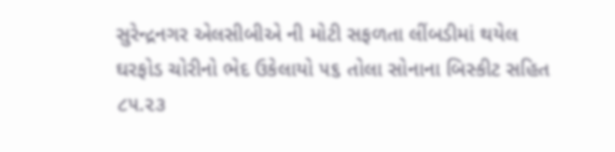સુરેન્દ્રનગર એલસીબીએ ની મોટી સફળતા લીંબડીમાં થયેલ ઘરફોડ ચોરીનો ભેદ ઉકેલાયો ૫૬ તોલા સોનાના બિસ્કીટ સહિત ૮૫.૨૩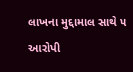લાખના મુદ્દામાલ સાથે ૫ આરોપી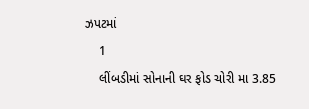ઝપટમાં
    1
    લીંબડીમાં સોનાની ઘર ફોડ ચોરી મા 3.85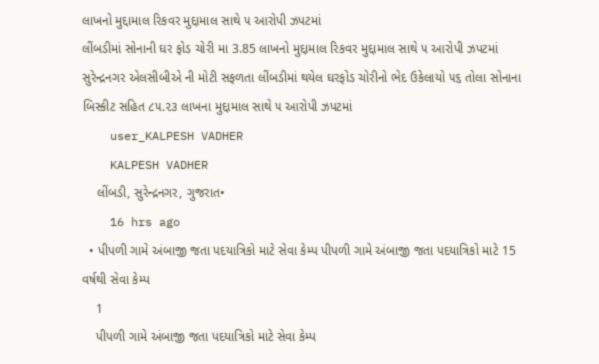લાખનો મુદ્દામાલ રિકવર મુદ્દામાલ સાથે ૫ આરોપી ઝપટમાં
લીંબડીમાં સોનાની ઘર ફોડ ચોરી મા 3.85 લાખનો મુદ્દામાલ રિકવર મુદ્દામાલ સાથે ૫ આરોપી ઝપટમાં
સુરેન્દ્રનગર એલસીબીએ ની મોટી સફળતા લીંબડીમાં થયેલ ઘરફોડ ચોરીનો ભેદ ઉકેલાયો ૫૬ તોલા સોનાના બિસ્કીટ સહિત ૮૫.૨૩ લાખના મુદ્દામાલ સાથે ૫ આરોપી ઝપટમાં
    user_KALPESH VADHER
    KALPESH VADHER
    લીંબડી, સુરેન્દ્રનગર, ગુજરાત•
    16 hrs ago
  • પીપળી ગામે અંબાજી જતા પદયાત્રિકો માટે સેવા કેમ્પ પીપળી ગામે અંબાજી જતા પદયાત્રિકો માટે 15 વર્ષથી સેવા કેમ્પ
    1
    પીપળી ગામે અંબાજી જતા પદયાત્રિકો માટે સેવા કેમ્પ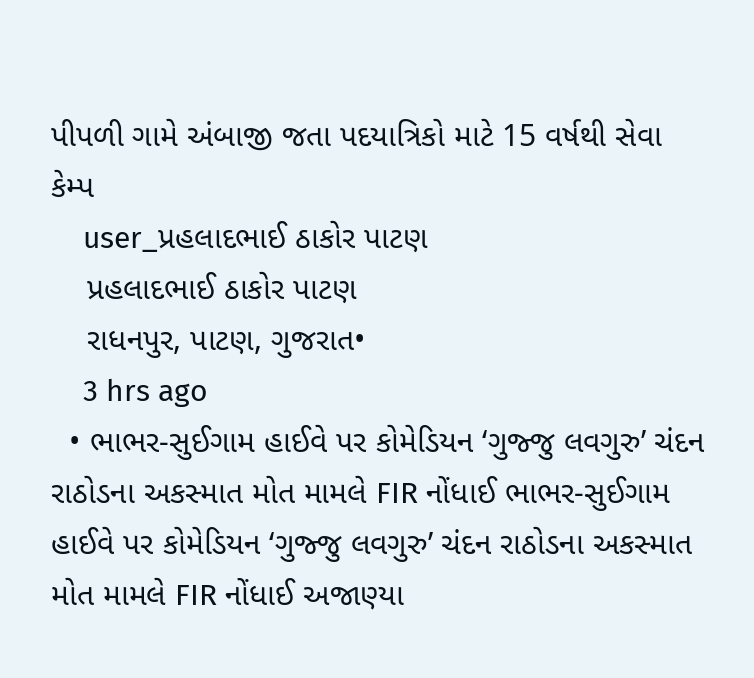પીપળી ગામે અંબાજી જતા પદયાત્રિકો માટે 15 વર્ષથી સેવા કેમ્પ
    user_પ્રહલાદભાઈ ઠાકોર પાટણ
    પ્રહલાદભાઈ ઠાકોર પાટણ
    રાધનપુર, પાટણ, ગુજરાત•
    3 hrs ago
  • ભાભર-સુઈગામ હાઈવે પર કોમેડિયન ‘ગુજ્જુ લવગુરુ’ ચંદન રાઠોડના અકસ્માત મોત મામલે FIR નોંધાઈ ભાભર-સુઈગામ હાઈવે પર કોમેડિયન ‘ગુજ્જુ લવગુરુ’ ચંદન રાઠોડના અકસ્માત મોત મામલે FIR નોંધાઈ અજાણ્યા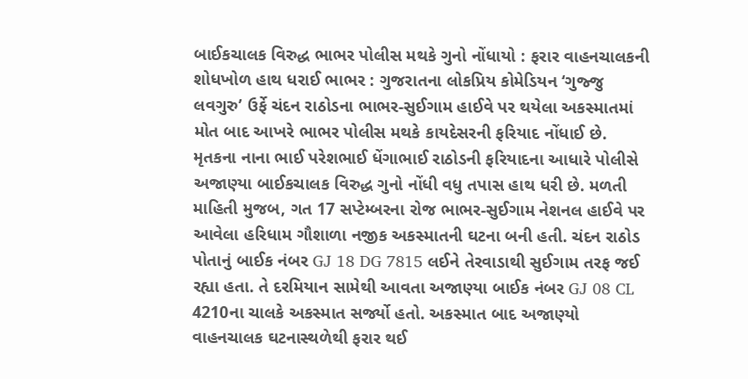બાઈકચાલક વિરુદ્ધ ભાભર પોલીસ મથકે ગુનો નોંધાયો : ફરાર વાહનચાલકની શોધખોળ હાથ ધરાઈ ભાભર : ગુજરાતના લોકપ્રિય કોમેડિયન ‘ગુજ્જુ લવગુરુ’ ઉર્ફે ચંદન રાઠોડના ભાભર-સુઈગામ હાઈવે પર થયેલા અકસ્માતમાં મોત બાદ આખરે ભાભર પોલીસ મથકે કાયદેસરની ફરિયાદ નોંધાઈ છે. મૃતકના નાના ભાઈ પરેશભાઈ ધેંગાભાઈ રાઠોડની ફરિયાદના આધારે પોલીસે અજાણ્યા બાઈકચાલક વિરુદ્ધ ગુનો નોંધી વધુ તપાસ હાથ ધરી છે. મળતી માહિતી મુજબ, ગત 17 સપ્ટેમ્બરના રોજ ભાભર-સુઈગામ નેશનલ હાઈવે પર આવેલા હરિધામ ગૌશાળા નજીક અકસ્માતની ઘટના બની હતી. ચંદન રાઠોડ પોતાનું બાઈક નંબર GJ 18 DG 7815 લઈને તેરવાડાથી સુઈગામ તરફ જઈ રહ્યા હતા. તે દરમિયાન સામેથી આવતા અજાણ્યા બાઈક નંબર GJ 08 CL 4210ના ચાલકે અકસ્માત સર્જ્યો હતો. અકસ્માત બાદ અજાણ્યો વાહનચાલક ઘટનાસ્થળેથી ફરાર થઈ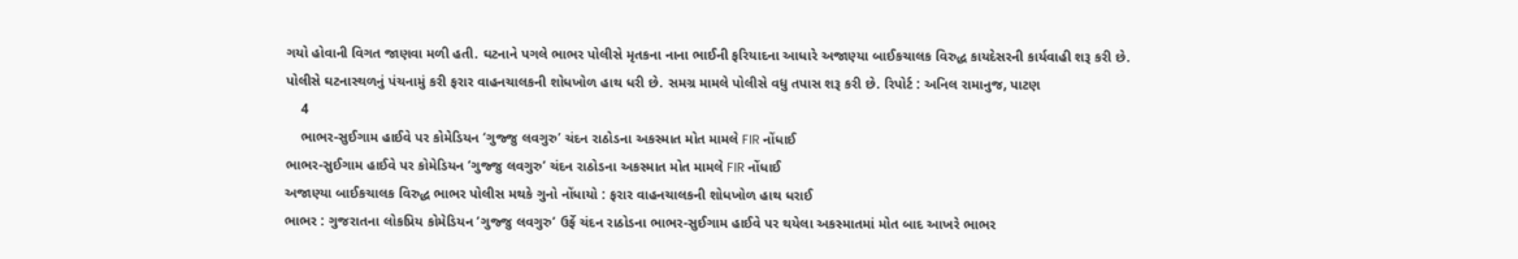ગયો હોવાની વિગત જાણવા મળી હતી. ઘટનાને પગલે ભાભર પોલીસે મૃતકના નાના ભાઈની ફરિયાદના આધારે અજાણ્યા બાઈકચાલક વિરુદ્ધ કાયદેસરની કાર્યવાહી શરૂ કરી છે. પોલીસે ઘટનાસ્થળનું પંચનામું કરી ફરાર વાહનચાલકની શોધખોળ હાથ ધરી છે. સમગ્ર મામલે પોલીસે વધુ તપાસ શરૂ કરી છે. રિપોર્ટ : અનિલ રામાનુજ, પાટણ
    4
    ભાભર-સુઈગામ હાઈવે પર કોમેડિયન ‘ગુજ્જુ લવગુરુ’ ચંદન રાઠોડના અકસ્માત મોત મામલે FIR નોંધાઈ
ભાભર-સુઈગામ હાઈવે પર કોમેડિયન ‘ગુજ્જુ લવગુરુ’ ચંદન રાઠોડના અકસ્માત મોત મામલે FIR નોંધાઈ
અજાણ્યા બાઈકચાલક વિરુદ્ધ ભાભર પોલીસ મથકે ગુનો નોંધાયો : ફરાર વાહનચાલકની શોધખોળ હાથ ધરાઈ
ભાભર : ગુજરાતના લોકપ્રિય કોમેડિયન ‘ગુજ્જુ લવગુરુ’ ઉર્ફે ચંદન રાઠોડના ભાભર-સુઈગામ હાઈવે પર થયેલા અકસ્માતમાં મોત બાદ આખરે ભાભર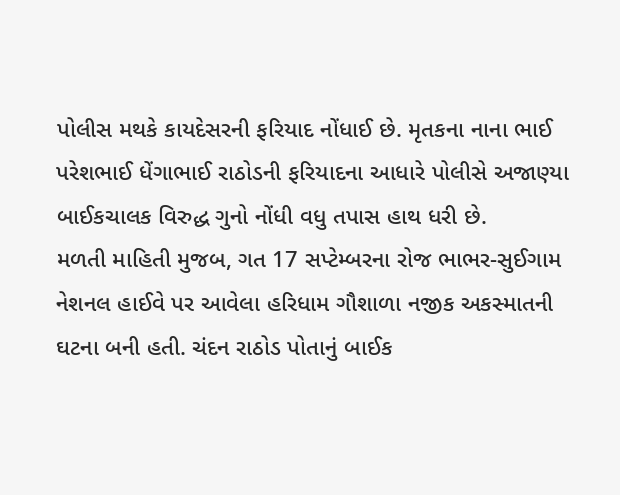પોલીસ મથકે કાયદેસરની ફરિયાદ નોંધાઈ છે. મૃતકના નાના ભાઈ પરેશભાઈ ધેંગાભાઈ રાઠોડની ફરિયાદના આધારે પોલીસે અજાણ્યા બાઈકચાલક વિરુદ્ધ ગુનો નોંધી વધુ તપાસ હાથ ધરી છે.
મળતી માહિતી મુજબ, ગત 17 સપ્ટેમ્બરના રોજ ભાભર-સુઈગામ નેશનલ હાઈવે પર આવેલા હરિધામ ગૌશાળા નજીક અકસ્માતની ઘટના બની હતી. ચંદન રાઠોડ પોતાનું બાઈક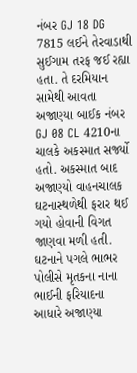નંબર GJ 18 DG 7815 લઈને તેરવાડાથી સુઈગામ તરફ જઈ રહ્યા હતા. તે દરમિયાન સામેથી આવતા અજાણ્યા બાઈક નંબર GJ 08 CL 4210ના ચાલકે અકસ્માત સર્જ્યો હતો. અકસ્માત બાદ અજાણ્યો વાહનચાલક ઘટનાસ્થળેથી ફરાર થઈ ગયો હોવાની વિગત જાણવા મળી હતી.
ઘટનાને પગલે ભાભર પોલીસે મૃતકના નાના ભાઈની ફરિયાદના આધારે અજાણ્યા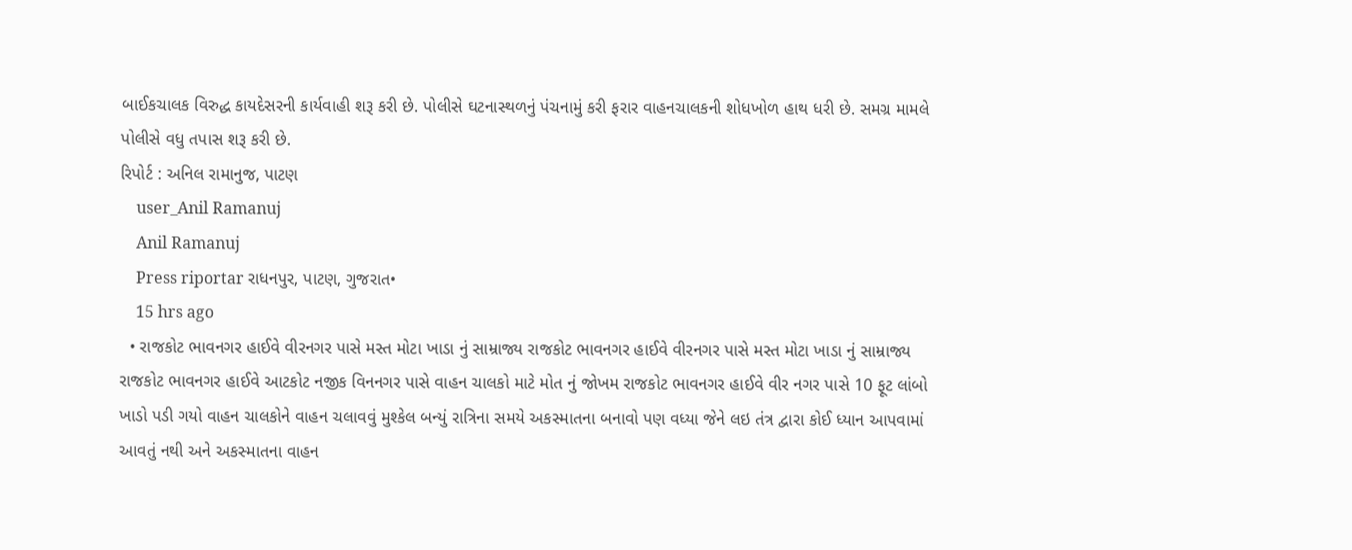બાઈકચાલક વિરુદ્ધ કાયદેસરની કાર્યવાહી શરૂ કરી છે. પોલીસે ઘટનાસ્થળનું પંચનામું કરી ફરાર વાહનચાલકની શોધખોળ હાથ ધરી છે. સમગ્ર મામલે પોલીસે વધુ તપાસ શરૂ કરી છે.
રિપોર્ટ : અનિલ રામાનુજ, પાટણ
    user_Anil Ramanuj
    Anil Ramanuj
    Press riportar રાધનપુર, પાટણ, ગુજરાત•
    15 hrs ago
  • રાજકોટ ભાવનગર હાઈવે વીરનગર પાસે મસ્ત મોટા ખાડા નું સામ્રાજ્ય રાજકોટ ભાવનગર હાઈવે વીરનગર પાસે મસ્ત મોટા ખાડા નું સામ્રાજ્ય રાજકોટ ભાવનગર હાઈવે આટકોટ નજીક વિનનગર પાસે વાહન ચાલકો માટે મોત નું જોખમ રાજકોટ ભાવનગર હાઈવે વીર નગર પાસે 10 ફૂટ લાંબો ખાડો પડી ગયો વાહન ચાલકોને વાહન ચલાવવું મુશ્કેલ બન્યું રાત્રિના સમયે અકસ્માતના બનાવો પણ વધ્યા જેને લઇ તંત્ર દ્વારા કોઈ ધ્યાન આપવામાં આવતું નથી અને અકસ્માતના વાહન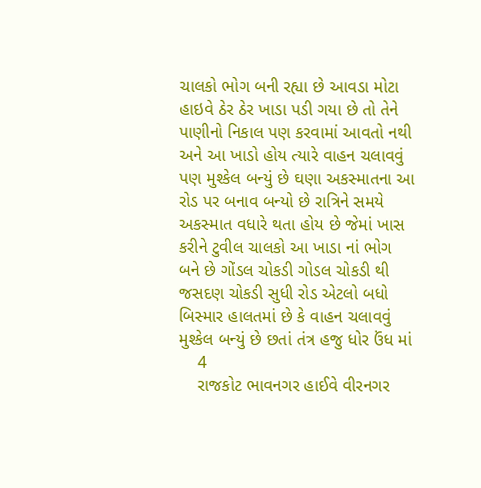ચાલકો ભોગ બની રહ્યા છે આવડા મોટા હાઇવે ઠેર ઠેર ખાડા પડી ગયા છે તો તેને પાણીનો નિકાલ પણ કરવામાં આવતો નથી અને આ ખાડો હોય ત્યારે વાહન ચલાવવું પણ મુશ્કેલ બન્યું છે ઘણા અકસ્માતના આ રોડ પર બનાવ બન્યો છે રાત્રિને સમયે અકસ્માત વધારે થતા હોય છે જેમાં ખાસ કરીને ટુવીલ ચાલકો આ ખાડા નાં ભોગ બને છે ગોંડલ ચોકડી ગોડલ ચોકડી થી જસદણ ચોકડી સુધી રોડ એટલો બધો બિસ્માર હાલતમાં છે કે વાહન ચલાવવું મુશ્કેલ બન્યું છે છતાં તંત્ર હજુ ધોર ઉંધ માં
    4
    રાજકોટ ભાવનગર હાઈવે વીરનગર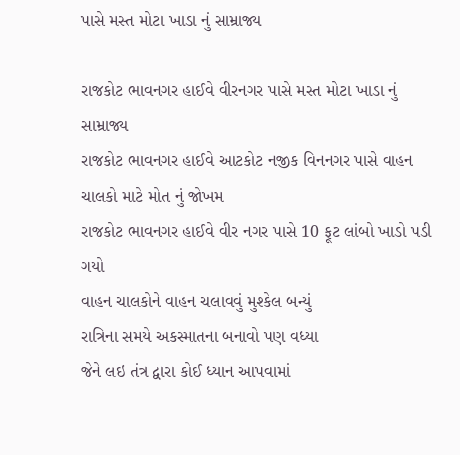પાસે મસ્ત મોટા ખાડા નું સામ્રાજ્ય

રાજકોટ ભાવનગર હાઈવે વીરનગર પાસે મસ્ત મોટા ખાડા નું સામ્રાજ્ય
રાજકોટ ભાવનગર હાઈવે આટકોટ નજીક વિનનગર પાસે વાહન ચાલકો માટે મોત નું જોખમ
રાજકોટ ભાવનગર હાઈવે વીર નગર પાસે 10 ફૂટ લાંબો ખાડો પડી ગયો
વાહન ચાલકોને વાહન ચલાવવું મુશ્કેલ બન્યું
રાત્રિના સમયે અકસ્માતના બનાવો પણ વધ્યા
જેને લઇ તંત્ર દ્વારા કોઈ ધ્યાન આપવામાં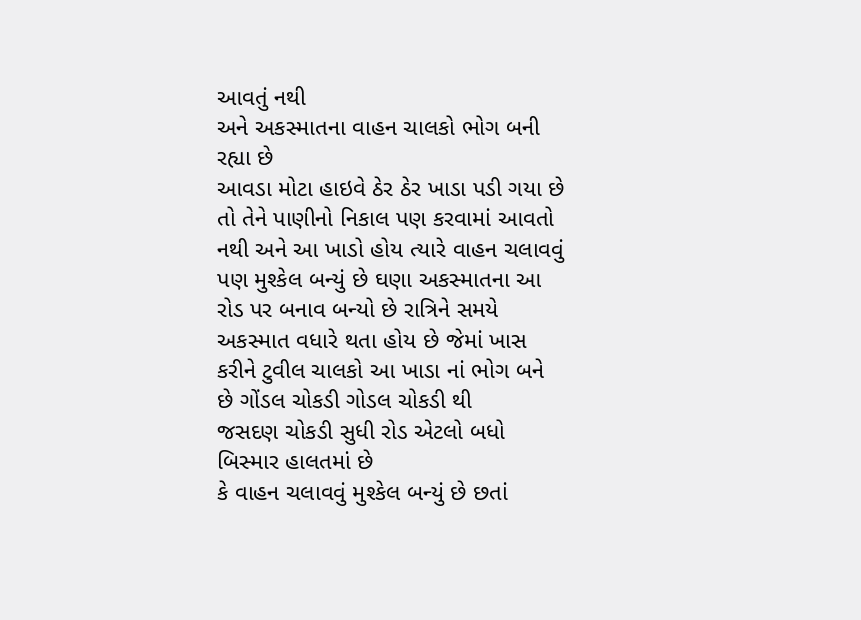આવતું નથી
અને અકસ્માતના વાહન ચાલકો ભોગ બની રહ્યા છે
આવડા મોટા હાઇવે ઠેર ઠેર ખાડા પડી ગયા છે તો તેને પાણીનો નિકાલ પણ કરવામાં આવતો નથી અને આ ખાડો હોય ત્યારે વાહન ચલાવવું પણ મુશ્કેલ બન્યું છે ઘણા અકસ્માતના આ રોડ પર બનાવ બન્યો છે રાત્રિને સમયે અકસ્માત વધારે થતા હોય છે જેમાં ખાસ કરીને ટુવીલ ચાલકો આ ખાડા નાં ભોગ બને છે ગોંડલ ચોકડી ગોડલ ચોકડી થી
જસદણ ચોકડી સુધી રોડ એટલો બધો બિસ્માર હાલતમાં છે
કે વાહન ચલાવવું મુશ્કેલ બન્યું છે છતાં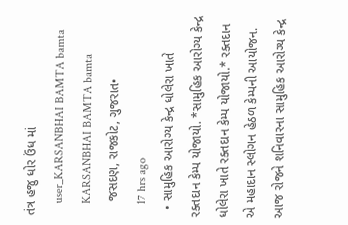તંત્ર હજુ ધોર ઉંધ માં
    user_KARSANBHAI BAMTA bamta
    KARSANBHAI BAMTA bamta
    જસદણ, રાજકોટ, ગુજરાત•
    17 hrs ago
  • સામુહિક આરોગ્ય કેન્દ્ર ધોલેરા ખાતે રક્તદાન કેમ્પ યોજાયો. *સામુહિક આરોગ્ય કેન્દ્ર ધોલેરા ખાતે રક્તદાન કેમ્પ યોજાયો.* રક્તદાન એ મહાદાન સ્લોગન હેઠળ કેમ્પની આયોજન. આજ રોજને શનિવારના સામુહિક આરોગ્ય કેન્દ્ર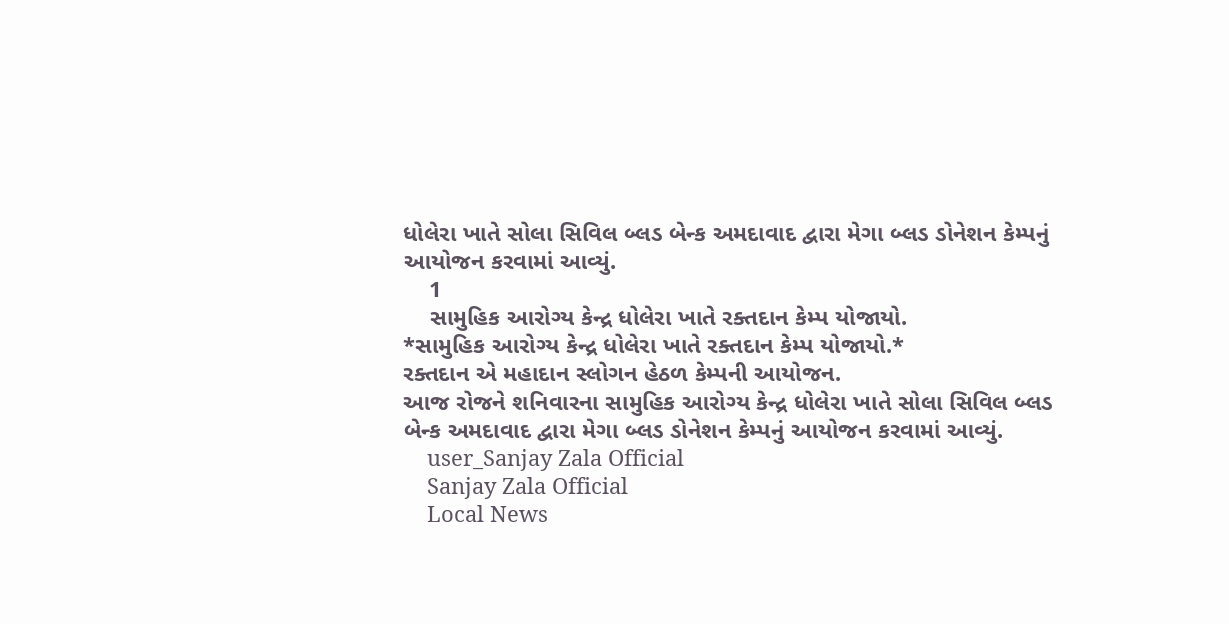ધોલેરા ખાતે સોલા સિવિલ બ્લડ બેન્ક અમદાવાદ દ્વારા મેગા બ્લડ ડોનેશન કેમ્પનું આયોજન કરવામાં આવ્યું.
    1
    સામુહિક આરોગ્ય કેન્દ્ર ધોલેરા ખાતે રક્તદાન કેમ્પ યોજાયો.
*સામુહિક આરોગ્ય કેન્દ્ર ધોલેરા ખાતે રક્તદાન કેમ્પ યોજાયો.*
રક્તદાન એ મહાદાન સ્લોગન હેઠળ કેમ્પની આયોજન.
આજ રોજને શનિવારના સામુહિક આરોગ્ય કેન્દ્ર ધોલેરા ખાતે સોલા સિવિલ બ્લડ બેન્ક અમદાવાદ દ્વારા મેગા બ્લડ ડોનેશન કેમ્પનું આયોજન કરવામાં આવ્યું.
    user_Sanjay Zala Official
    Sanjay Zala Official
    Local News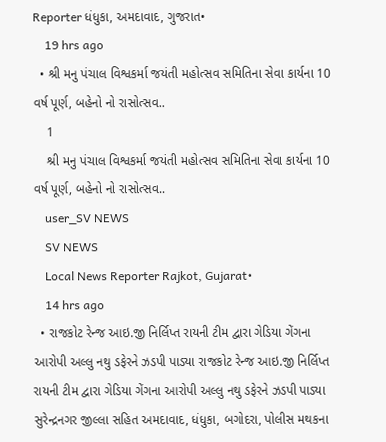Reporter ધંધુકા, અમદાવાદ, ગુજરાત•
    19 hrs ago
  • શ્રી મનુ પંચાલ વિશ્વકર્મા જયંતી મહોત્સવ સમિતિના સેવા કાર્યના 10 વર્ષ પૂર્ણ, બહેનો નો રાસોત્સવ..
    1
    શ્રી મનુ પંચાલ વિશ્વકર્મા જયંતી મહોત્સવ સમિતિના સેવા કાર્યના 10 વર્ષ પૂર્ણ, બહેનો નો રાસોત્સવ..
    user_SV NEWS
    SV NEWS
    Local News Reporter Rajkot, Gujarat•
    14 hrs ago
  • રાજકોટ રેન્જ આઇ.જી નિર્લિપ્ત રાયની ટીમ દ્વારા ગેડિયા ગેંગના આરોપી અલ્લુ નથુ ડફેરને ઝડપી પાડ્યા રાજકોટ રેન્જ આઇ.જી નિર્લિપ્ત રાયની ટીમ દ્વારા ગેડિયા ગેંગના આરોપી અલ્લુ નથુ ડફેરને ઝડપી પાડ્યા સુરેન્દ્રનગર જીલ્લા સહિત અમદાવાદ, ધંધુકા, બગોદરા, પોલીસ મથકના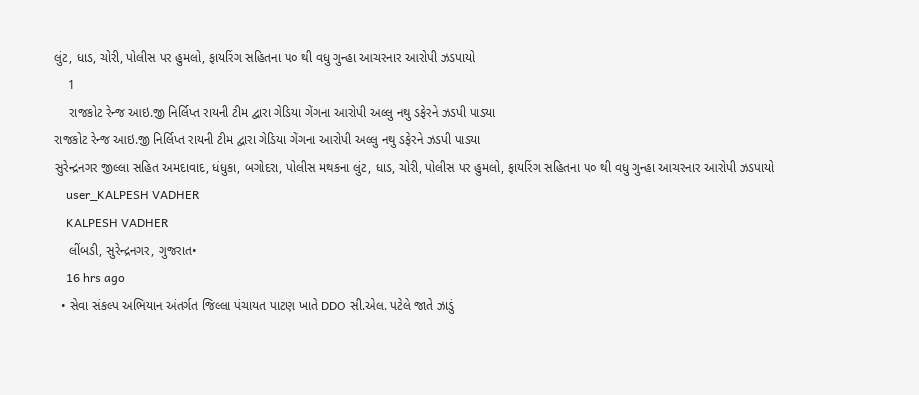લુંટ, ધાડ, ચોરી, પોલીસ પર હુમલો, ફાયરિંગ સહિતના ૫૦ થી વધુ ગુન્હા આચરનાર આરોપી ઝડપાયો
    1
    રાજકોટ રેન્જ આઇ.જી નિર્લિપ્ત રાયની ટીમ દ્વારા ગેડિયા ગેંગના આરોપી અલ્લુ નથુ ડફેરને ઝડપી પાડ્યા
રાજકોટ રેન્જ આઇ.જી નિર્લિપ્ત રાયની ટીમ દ્વારા ગેડિયા ગેંગના આરોપી અલ્લુ નથુ ડફેરને ઝડપી પાડ્યા
સુરેન્દ્રનગર જીલ્લા સહિત અમદાવાદ, ધંધુકા, બગોદરા, પોલીસ મથકના લુંટ, ધાડ, ચોરી, પોલીસ પર હુમલો, ફાયરિંગ સહિતના ૫૦ થી વધુ ગુન્હા આચરનાર આરોપી ઝડપાયો
    user_KALPESH VADHER
    KALPESH VADHER
    લીંબડી, સુરેન્દ્રનગર, ગુજરાત•
    16 hrs ago
  • સેવા સંકલ્પ અભિયાન અંતર્ગત જિલ્લા પંચાયત પાટણ ખાતે DDO સી.એલ. પટેલે જાતે ઝાડું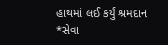હાથમાં લઈ કર્યું શ્રમદાન *સેવા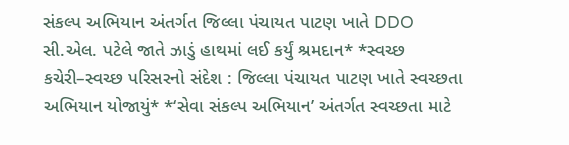સંકલ્પ અભિયાન અંતર્ગત જિલ્લા પંચાયત પાટણ ખાતે DDO સી.એલ. પટેલે જાતે ઝાડું હાથમાં લઈ કર્યું શ્રમદાન* *સ્વચ્છ કચેરી–સ્વચ્છ પરિસરનો સંદેશ : જિલ્લા પંચાયત પાટણ ખાતે સ્વચ્છતા અભિયાન યોજાયું* *‘સેવા સંકલ્પ અભિયાન’ અંતર્ગત સ્વચ્છતા માટે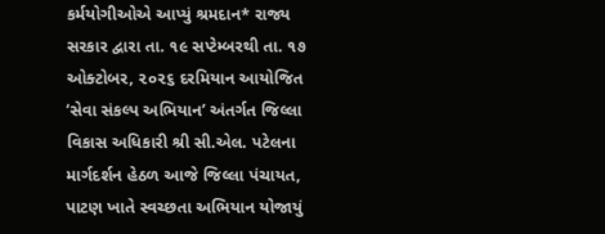કર્મયોગીઓએ આપ્યું શ્રમદાન* રાજ્ય સરકાર દ્વારા તા. ૧૯ સપ્ટેમ્બરથી તા. ૧૭ ઓક્ટોબર, ૨૦૨૬ દરમિયાન આયોજિત ‘સેવા સંકલ્પ અભિયાન’ અંતર્ગત જિલ્લા વિકાસ અધિકારી શ્રી સી.એલ. પટેલના માર્ગદર્શન હેઠળ આજે જિલ્લા પંચાયત, પાટણ ખાતે સ્વચ્છતા અભિયાન યોજાયું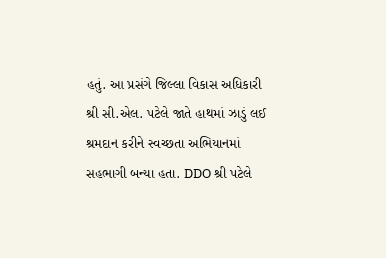હતું. આ પ્રસંગે જિલ્લા વિકાસ અધિકારી શ્રી સી.એલ. પટેલે જાતે હાથમાં ઝાડું લઈ શ્રમદાન કરીને સ્વચ્છતા અભિયાનમાં સહભાગી બન્યા હતા. DDO શ્રી પટેલે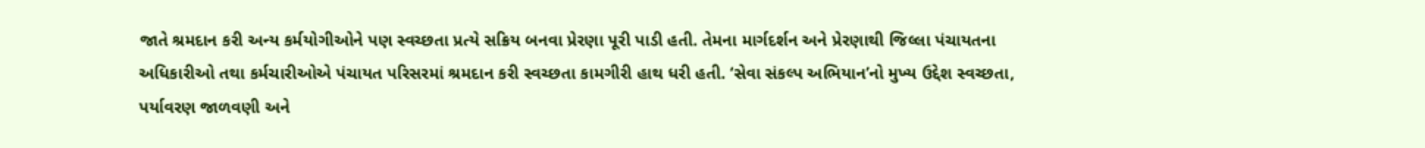જાતે શ્રમદાન કરી અન્ય કર્મયોગીઓને પણ સ્વચ્છતા પ્રત્યે સક્રિય બનવા પ્રેરણા પૂરી પાડી હતી. તેમના માર્ગદર્શન અને પ્રેરણાથી જિલ્લા પંચાયતના અધિકારીઓ તથા કર્મચારીઓએ પંચાયત પરિસરમાં શ્રમદાન કરી સ્વચ્છતા કામગીરી હાથ ધરી હતી. ‘સેવા સંકલ્પ અભિયાન’નો મુખ્ય ઉદ્દેશ સ્વચ્છતા, પર્યાવરણ જાળવણી અને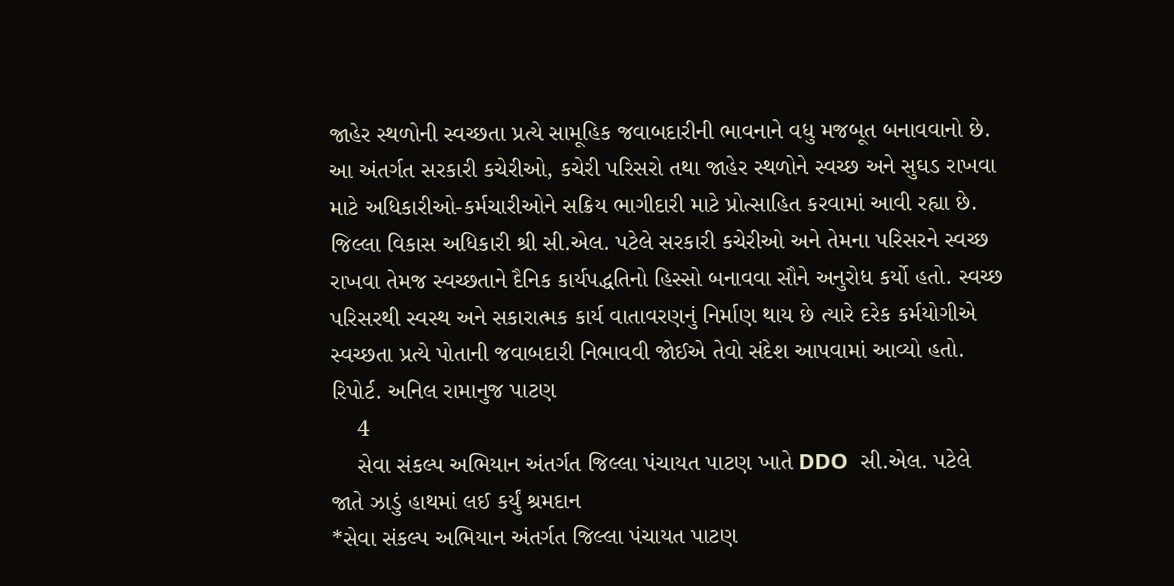જાહેર સ્થળોની સ્વચ્છતા પ્રત્યે સામૂહિક જવાબદારીની ભાવનાને વધુ મજબૂત બનાવવાનો છે. આ અંતર્ગત સરકારી કચેરીઓ, કચેરી પરિસરો તથા જાહેર સ્થળોને સ્વચ્છ અને સુઘડ રાખવા માટે અધિકારીઓ-કર્મચારીઓને સક્રિય ભાગીદારી માટે પ્રોત્સાહિત કરવામાં આવી રહ્યા છે. જિલ્લા વિકાસ અધિકારી શ્રી સી.એલ. પટેલે સરકારી કચેરીઓ અને તેમના પરિસરને સ્વચ્છ રાખવા તેમજ સ્વચ્છતાને દૈનિક કાર્યપદ્ધતિનો હિસ્સો બનાવવા સૌને અનુરોધ કર્યો હતો. સ્વચ્છ પરિસરથી સ્વસ્થ અને સકારાત્મક કાર્ય વાતાવરણનું નિર્માણ થાય છે ત્યારે દરેક કર્મયોગીએ સ્વચ્છતા પ્રત્યે પોતાની જવાબદારી નિભાવવી જોઈએ તેવો સંદેશ આપવામાં આવ્યો હતો. રિપોર્ટ. અનિલ રામાનુજ પાટણ
    4
    સેવા સંકલ્પ અભિયાન અંતર્ગત જિલ્લા પંચાયત પાટણ ખાતે DDO  સી.એલ. પટેલે જાતે ઝાડું હાથમાં લઈ કર્યું શ્રમદાન
*સેવા સંકલ્પ અભિયાન અંતર્ગત જિલ્લા પંચાયત પાટણ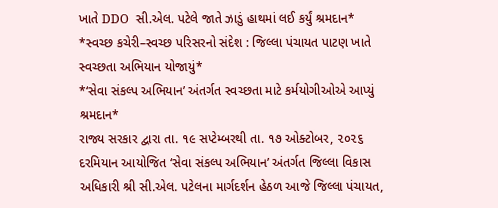ખાતે DDO  સી.એલ. પટેલે જાતે ઝાડું હાથમાં લઈ કર્યું શ્રમદાન*
*સ્વચ્છ કચેરી–સ્વચ્છ પરિસરનો સંદેશ : જિલ્લા પંચાયત પાટણ ખાતે સ્વચ્છતા અભિયાન યોજાયું*
*‘સેવા સંકલ્પ અભિયાન’ અંતર્ગત સ્વચ્છતા માટે કર્મયોગીઓએ આપ્યું શ્રમદાન*
રાજ્ય સરકાર દ્વારા તા. ૧૯ સપ્ટેમ્બરથી તા. ૧૭ ઓક્ટોબર, ૨૦૨૬ દરમિયાન આયોજિત ‘સેવા સંકલ્પ અભિયાન’ અંતર્ગત જિલ્લા વિકાસ અધિકારી શ્રી સી.એલ. પટેલના માર્ગદર્શન હેઠળ આજે જિલ્લા પંચાયત,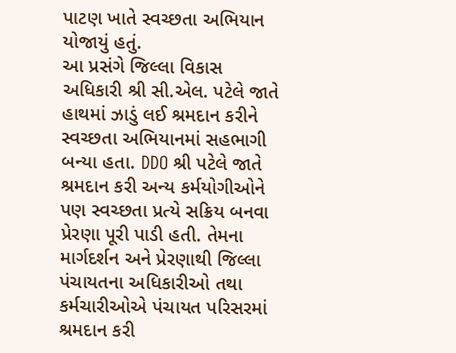પાટણ ખાતે સ્વચ્છતા અભિયાન યોજાયું હતું.
આ પ્રસંગે જિલ્લા વિકાસ અધિકારી શ્રી સી.એલ. પટેલે જાતે હાથમાં ઝાડું લઈ શ્રમદાન કરીને સ્વચ્છતા અભિયાનમાં સહભાગી બન્યા હતા. DDO શ્રી પટેલે જાતે શ્રમદાન કરી અન્ય કર્મયોગીઓને પણ સ્વચ્છતા પ્રત્યે સક્રિય બનવા પ્રેરણા પૂરી પાડી હતી. તેમના માર્ગદર્શન અને પ્રેરણાથી જિલ્લા પંચાયતના અધિકારીઓ તથા કર્મચારીઓએ પંચાયત પરિસરમાં શ્રમદાન કરી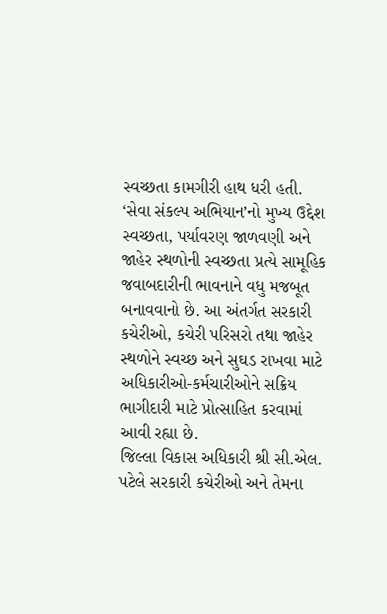સ્વચ્છતા કામગીરી હાથ ધરી હતી.
‘સેવા સંકલ્પ અભિયાન’નો મુખ્ય ઉદ્દેશ સ્વચ્છતા, પર્યાવરણ જાળવણી અને જાહેર સ્થળોની સ્વચ્છતા પ્રત્યે સામૂહિક જવાબદારીની ભાવનાને વધુ મજબૂત બનાવવાનો છે. આ અંતર્ગત સરકારી કચેરીઓ, કચેરી પરિસરો તથા જાહેર સ્થળોને સ્વચ્છ અને સુઘડ રાખવા માટે અધિકારીઓ-કર્મચારીઓને સક્રિય ભાગીદારી માટે પ્રોત્સાહિત કરવામાં આવી રહ્યા છે.
જિલ્લા વિકાસ અધિકારી શ્રી સી.એલ. પટેલે સરકારી કચેરીઓ અને તેમના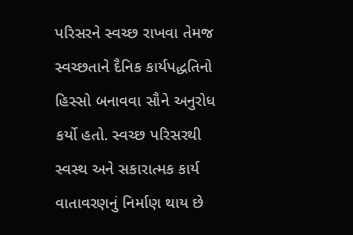પરિસરને સ્વચ્છ રાખવા તેમજ સ્વચ્છતાને દૈનિક કાર્યપદ્ધતિનો હિસ્સો બનાવવા સૌને અનુરોધ કર્યો હતો. સ્વચ્છ પરિસરથી સ્વસ્થ અને સકારાત્મક કાર્ય વાતાવરણનું નિર્માણ થાય છે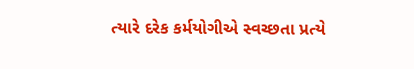ત્યારે દરેક કર્મયોગીએ સ્વચ્છતા પ્રત્યે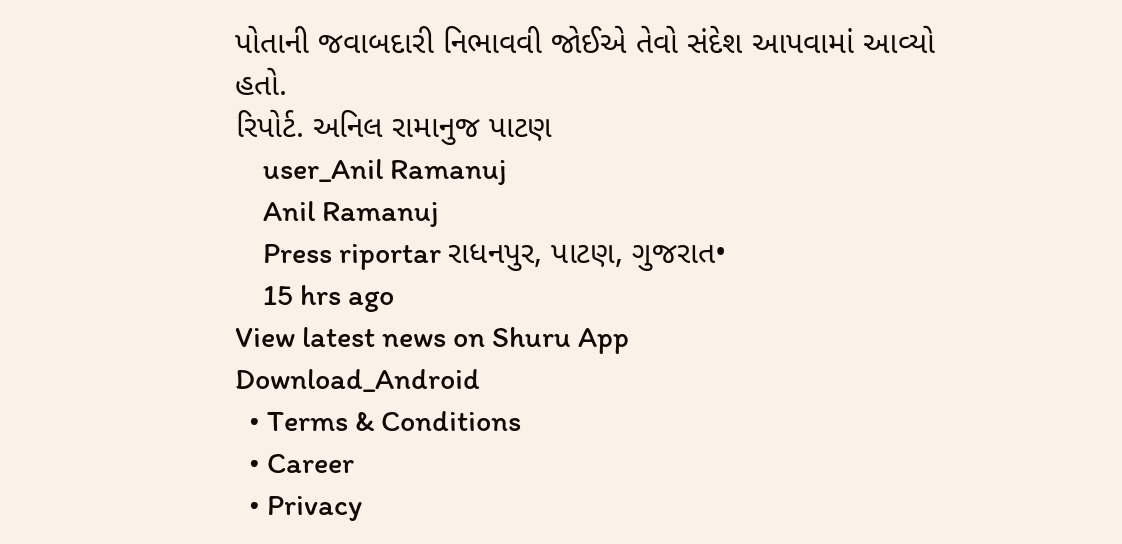પોતાની જવાબદારી નિભાવવી જોઈએ તેવો સંદેશ આપવામાં આવ્યો હતો.
રિપોર્ટ. અનિલ રામાનુજ પાટણ
    user_Anil Ramanuj
    Anil Ramanuj
    Press riportar રાધનપુર, પાટણ, ગુજરાત•
    15 hrs ago
View latest news on Shuru App
Download_Android
  • Terms & Conditions
  • Career
  • Privacy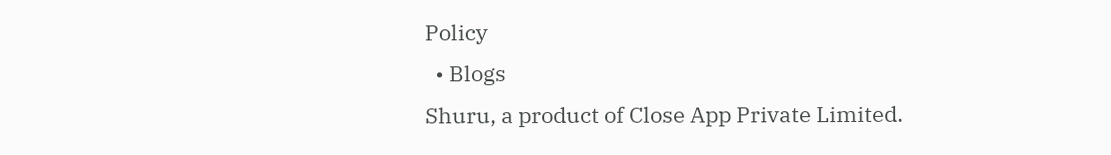Policy
  • Blogs
Shuru, a product of Close App Private Limited.